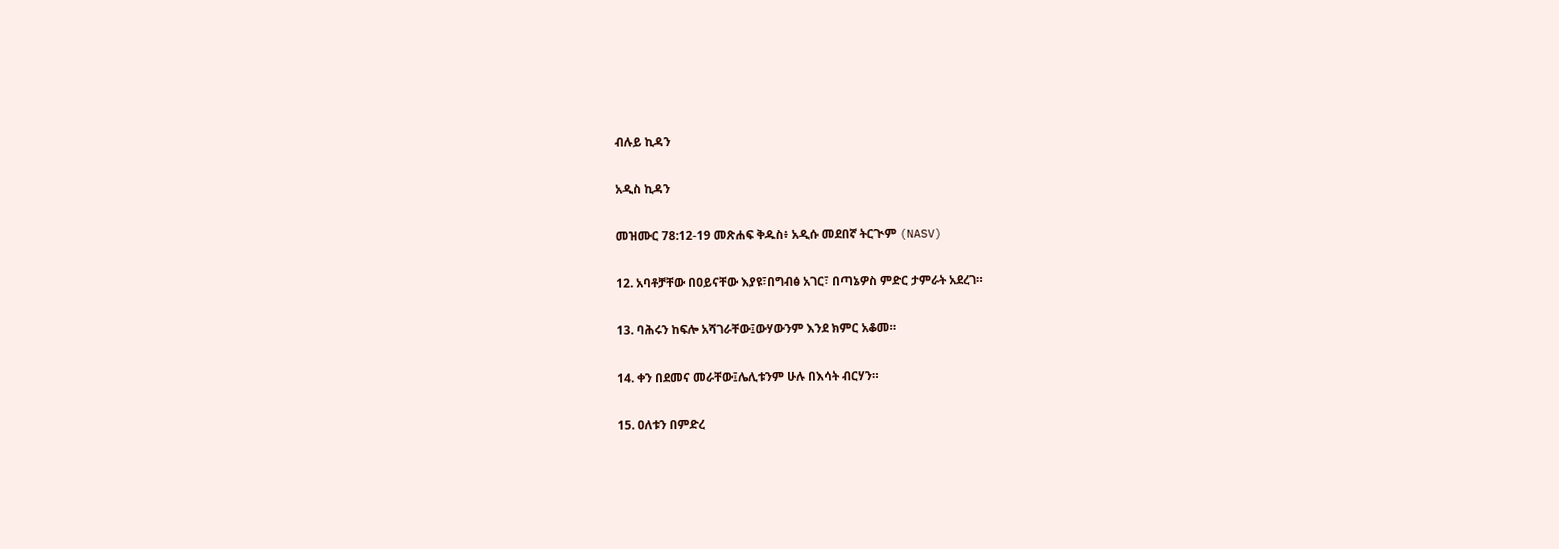ብሉይ ኪዳን

አዲስ ኪዳን

መዝሙር 78:12-19 መጽሐፍ ቅዱስ፥ አዲሱ መደበኛ ትርጒም (NASV)

12. አባቶቻቸው በዐይናቸው እያዩ፣በግብፅ አገር፣ በጣኔዎስ ምድር ታምራት አደረገ።

13. ባሕሩን ከፍሎ አሻገራቸው፤ውሃውንም እንደ ክምር አቆመ።

14. ቀን በደመና መራቸው፤ሌሊቱንም ሁሉ በእሳት ብርሃን።

15. ዐለቱን በምድረ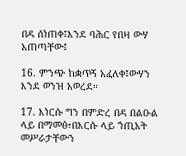በዳ ሰነጠቀ፤እንደ ባሕር የበዛ ውሃ አጠጣቸው፤

16. ምንጭ ከቋጥኝ አፈለቀ፤ውሃን እንደ ወንዝ አወረደ።

17. እነርሱ ግን በምድረ በዳ በልዑል ላይ በማመፅ፣በእርሱ ላይ ኀጢአት መሥራታቸውን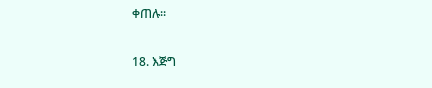ቀጠሉ።

18. እጅግ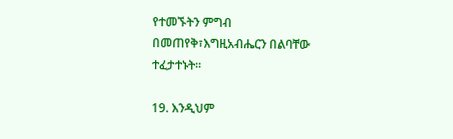የተመኙትን ምግብ በመጠየቅ፣እግዚአብሔርን በልባቸው ተፈታተኑት።

19. እንዲህም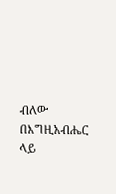ብለው በእግዚአብሔር ላይ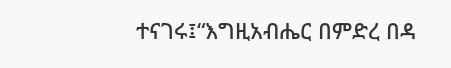ተናገሩ፤“እግዚአብሔር በምድረ በዳ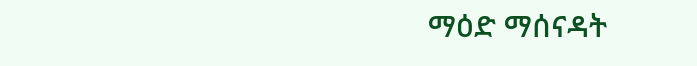ማዕድ ማሰናዳት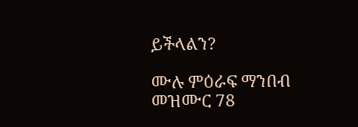ይችላልን?

ሙሉ ምዕራፍ ማንበብ መዝሙር 78